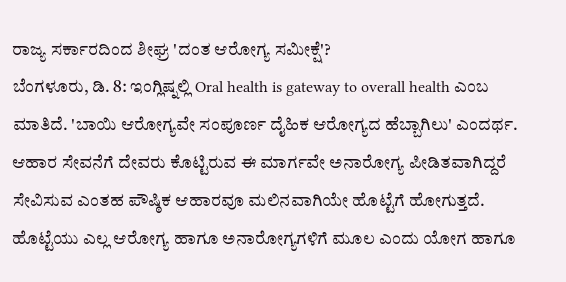ರಾಜ್ಯ ಸರ್ಕಾರದಿಂದ ಶೀಘ್ರ 'ದಂತ ಆರೋಗ್ಯ ಸಮೀಕ್ಷೆ'?
ಬೆಂಗಳೂರು, ಡಿ. 8: ಇಂಗ್ಲಿಷ್ನಲ್ಲಿ Oral health is gateway to overall health ಎಂಬ ಮಾತಿದೆ. 'ಬಾಯಿ ಆರೋಗ್ಯವೇ ಸಂಪೂರ್ಣ ದೈಹಿಕ ಆರೋಗ್ಯದ ಹೆಬ್ಬಾಗಿಲು' ಎಂದರ್ಥ. ಆಹಾರ ಸೇವನೆಗೆ ದೇವರು ಕೊಟ್ಟಿರುವ ಈ ಮಾರ್ಗವೇ ಅನಾರೋಗ್ಯ ಪೀಡಿತವಾಗಿದ್ದರೆ ಸೇವಿಸುವ ಎಂತಹ ಪೌಷ್ಠಿಕ ಆಹಾರವೂ ಮಲಿನವಾಗಿಯೇ ಹೊಟ್ಟೆಗೆ ಹೋಗುತ್ತದೆ.
ಹೊಟ್ಟೆಯು ಎಲ್ಲ ಆರೋಗ್ಯ ಹಾಗೂ ಅನಾರೋಗ್ಯಗಳಿಗೆ ಮೂಲ ಎಂದು ಯೋಗ ಹಾಗೂ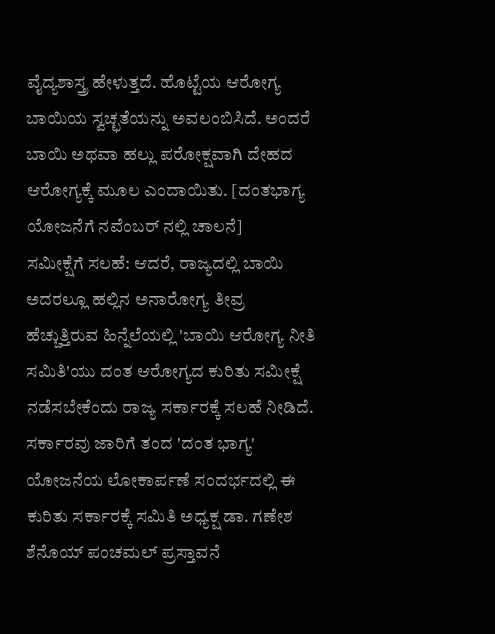ವೈದ್ಯಶಾಸ್ತ್ರ ಹೇಳುತ್ತದೆ. ಹೊಟ್ಟೆಯ ಆರೋಗ್ಯ ಬಾಯಿಯ ಸ್ವಚ್ಛತೆಯನ್ನು ಅವಲಂಬಿಸಿದೆ. ಅಂದರೆ ಬಾಯಿ ಅಥವಾ ಹಲ್ಲು ಪರೋಕ್ಷವಾಗಿ ದೇಹದ ಆರೋಗ್ಯಕ್ಕೆ ಮೂಲ ಎಂದಾಯಿತು. [ದಂತಭಾಗ್ಯ ಯೋಜನೆಗೆ ನವೆಂಬರ್ ನಲ್ಲಿ ಚಾಲನೆ]
ಸಮೀಕ್ಷೆಗೆ ಸಲಹೆ: ಆದರೆ, ರಾಜ್ಯದಲ್ಲಿ ಬಾಯಿ ಅದರಲ್ಲೂ ಹಲ್ಲಿನ ಅನಾರೋಗ್ಯ ತೀವ್ರ ಹೆಚ್ಚುತ್ತಿರುವ ಹಿನ್ನೆಲೆಯಲ್ಲಿ 'ಬಾಯಿ ಆರೋಗ್ಯ ನೀತಿ ಸಮಿತಿ'ಯು ದಂತ ಆರೋಗ್ಯದ ಕುರಿತು ಸಮೀಕ್ಷೆ ನಡೆಸಬೇಕೆಂದು ರಾಜ್ಯ ಸರ್ಕಾರಕ್ಕೆ ಸಲಹೆ ನೀಡಿದೆ. ಸರ್ಕಾರವು ಜಾರಿಗೆ ತಂದ 'ದಂತ ಭಾಗ್ಯ' ಯೋಜನೆಯ ಲೋಕಾರ್ಪಣೆ ಸಂದರ್ಭದಲ್ಲಿ ಈ ಕುರಿತು ಸರ್ಕಾರಕ್ಕೆ ಸಮಿತಿ ಅಧ್ಯಕ್ಷ ಡಾ. ಗಣೇಶ ಶೆನೊಯ್ ಪಂಚಮಲ್ ಪ್ರಸ್ತಾವನೆ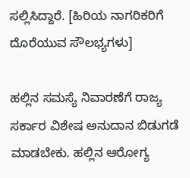ಸಲ್ಲಿಸಿದ್ದಾರೆ. [ಹಿರಿಯ ನಾಗರಿಕರಿಗೆ ದೊರೆಯುವ ಸೌಲಭ್ಯಗಳು]

ಹಲ್ಲಿನ ಸಮಸ್ಯೆ ನಿವಾರಣೆಗೆ ರಾಜ್ಯ ಸರ್ಕಾರ ವಿಶೇಷ ಅನುದಾನ ಬಿಡುಗಡೆ ಮಾಡಬೇಕು. ಹಲ್ಲಿನ ಆರೋಗ್ಯ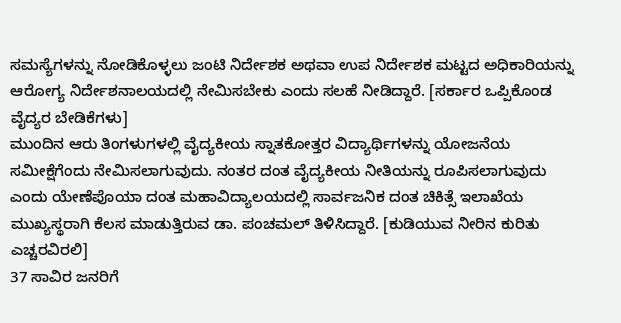ಸಮಸ್ಯೆಗಳನ್ನು ನೋಡಿಕೊಳ್ಳಲು ಜಂಟಿ ನಿರ್ದೇಶಕ ಅಥವಾ ಉಪ ನಿರ್ದೇಶಕ ಮಟ್ಟದ ಅಧಿಕಾರಿಯನ್ನು ಆರೋಗ್ಯ ನಿರ್ದೇಶನಾಲಯದಲ್ಲಿ ನೇಮಿಸಬೇಕು ಎಂದು ಸಲಹೆ ನೀಡಿದ್ದಾರೆ. [ಸರ್ಕಾರ ಒಪ್ಪಿಕೊಂಡ ವೈದ್ಯರ ಬೇಡಿಕೆಗಳು]
ಮುಂದಿನ ಆರು ತಿಂಗಳುಗಳಲ್ಲಿ ವೈದ್ಯಕೀಯ ಸ್ನಾತಕೋತ್ತರ ವಿದ್ಯಾರ್ಥಿಗಳನ್ನು ಯೋಜನೆಯ ಸಮೀಕ್ಷೆಗೆಂದು ನೇಮಿಸಲಾಗುವುದು. ನಂತರ ದಂತ ವೈದ್ಯಕೀಯ ನೀತಿಯನ್ನು ರೂಪಿಸಲಾಗುವುದು ಎಂದು ಯೇಣೆಪೊಯಾ ದಂತ ಮಹಾವಿದ್ಯಾಲಯದಲ್ಲಿ ಸಾರ್ವಜನಿಕ ದಂತ ಚಿಕಿತ್ಸೆ ಇಲಾಖೆಯ ಮುಖ್ಯಸ್ಥರಾಗಿ ಕೆಲಸ ಮಾಡುತ್ತಿರುವ ಡಾ. ಪಂಚಮಲ್ ತಿಳಿಸಿದ್ದಾರೆ. [ಕುಡಿಯುವ ನೀರಿನ ಕುರಿತು ಎಚ್ಚರವಿರಲಿ]
37 ಸಾವಿರ ಜನರಿಗೆ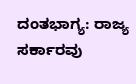ದಂತಭಾಗ್ಯ: ರಾಜ್ಯ ಸರ್ಕಾರವು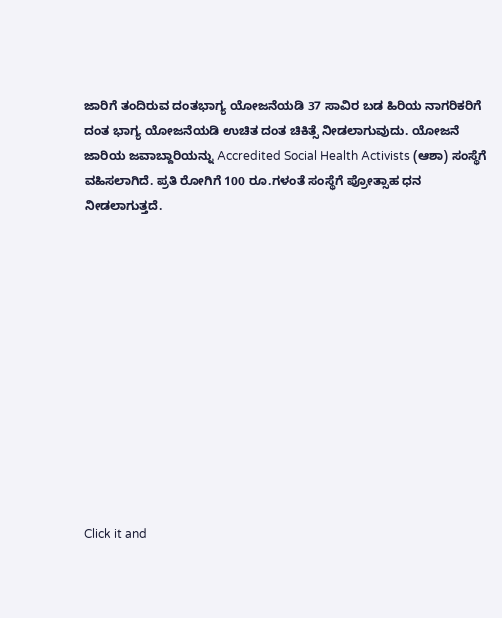ಜಾರಿಗೆ ತಂದಿರುವ ದಂತಭಾಗ್ಯ ಯೋಜನೆಯಡಿ 37 ಸಾವಿರ ಬಡ ಹಿರಿಯ ನಾಗರಿಕರಿಗೆ ದಂತ ಭಾಗ್ಯ ಯೋಜನೆಯಡಿ ಉಚಿತ ದಂತ ಚಿಕಿತ್ಸೆ ನೀಡಲಾಗುವುದು. ಯೋಜನೆ ಜಾರಿಯ ಜವಾಬ್ದಾರಿಯನ್ನು Accredited Social Health Activists (ಆಶಾ) ಸಂಸ್ಥೆಗೆ ವಹಿಸಲಾಗಿದೆ. ಪ್ರತಿ ರೋಗಿಗೆ 100 ರೂ.ಗಳಂತೆ ಸಂಸ್ಥೆಗೆ ಪ್ರೋತ್ಸಾಹ ಧನ ನೀಡಲಾಗುತ್ತದೆ.












Click it and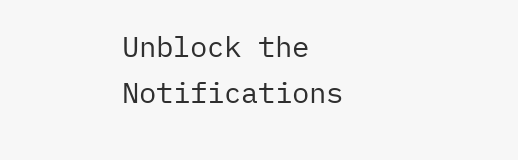Unblock the Notifications